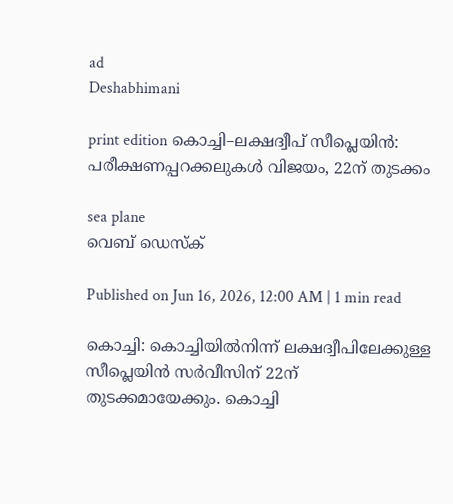ad
Deshabhimani

print edition കൊച്ചി–ലക്ഷദ്വീപ്‌ സീപ്ലെയിൻ: പരീക്ഷണപ്പറക്കലുകൾ വിജയം, 22ന്‌ തുടക്കം

sea plane
വെബ് ഡെസ്ക്

Published on Jun 16, 2026, 12:00 AM | 1 min read

കൊച്ചി: കൊച്ചിയിൽനിന്ന്‌ ലക്ഷദ്വീപിലേക്കുള്ള സീപ്ലെയിൻ സർവീസിന്‌ 22ന്‌ തുടക്കമായേക്കും. കൊച്ചി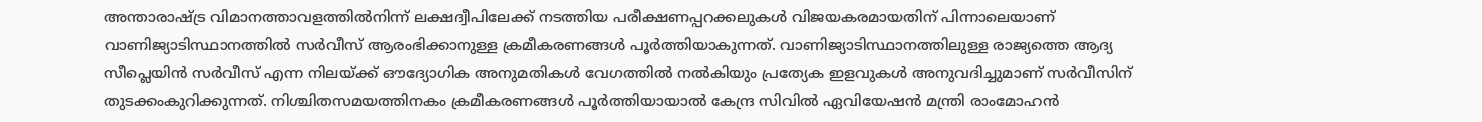അന്താരാഷ്‌ട്ര വിമാനത്താവളത്തിൽനിന്ന്‌ ലക്ഷദ്വീപിലേക്ക്‌ നടത്തിയ പരീക്ഷണപ്പറക്കലുകൾ വിജയകരമായതിന്‌ പിന്നാലെയാണ്‌ വാണിജ്യാടിസ്ഥാനത്തിൽ സർവീസ്‌ ആരംഭിക്കാനുള്ള ക്രമീകരണങ്ങൾ പൂർത്തിയാകുന്നത്‌. വാണിജ്യാടിസ്ഥാനത്തിലുള്ള രാജ്യത്തെ ആദ്യ സീപ്ലെയിൻ സർവീസ്‌ എന്ന നിലയ്‌ക്ക്‌ ഒ‍ൗദ്യോഗിക അനുമതികൾ വേഗത്തിൽ നൽകിയും പ്രത്യേക ഇളവുകൾ അനുവദിച്ചുമാണ്‌ സർവീസിന്‌ തുടക്കംകുറിക്കുന്നത്‌. നിശ്ചിതസമയത്തിനകം ക്രമീകരണങ്ങൾ പൂർത്തിയായാൽ കേന്ദ്ര സിവിൽ ഏവിയേഷൻ മന്ത്രി രാംമോഹൻ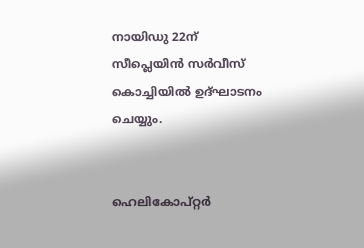നായിഡു 22ന്‌ സീപ്ലെയിൻ സർവീസ്‌ കൊച്ചിയിൽ ഉദ്‌ഘാടനം ചെയ്യും.


ഹെലികോപ്‌റ്റർ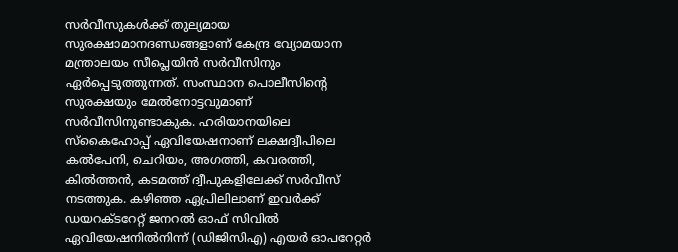സർവീസുകൾക്ക്‌ തുല്യമായ സുരക്ഷാമാനദണ്ഡങ്ങളാണ്‌ കേന്ദ്ര വ്യോമയാന മന്ത്രാലയം സീപ്ലെയിൻ സർവീസിനും ഏർപ്പെടുത്തുന്നത്‌. സംസ്ഥാന പൊലീസിന്റെ സുരക്ഷയും മേൽനോട്ടവുമാണ്‌ സർവീസിനുണ്ടാകുക. ഹരിയാനയിലെ സ്‌കൈഹോപ്പ്‌ ഏവിയേഷനാണ്‌ ലക്ഷദ്വീപിലെ കൽപേനി, ചെറിയം, അഗത്തി, കവരത്തി, കിൽത്തൻ, കടമത്ത്‌ ദ്വീപുകളിലേക്ക്‌ സർവീസ്‌ നടത്തുക. കഴിഞ്ഞ ഏപ്രിലിലാണ്‌ ഇവർക്ക്‌ ഡയറക്ടറേറ്റ് ജനറൽ ഓഫ് സിവിൽ ഏവിയേഷനിൽനിന്ന് (ഡിജിസിഎ) എയർ ഓപറേറ്റർ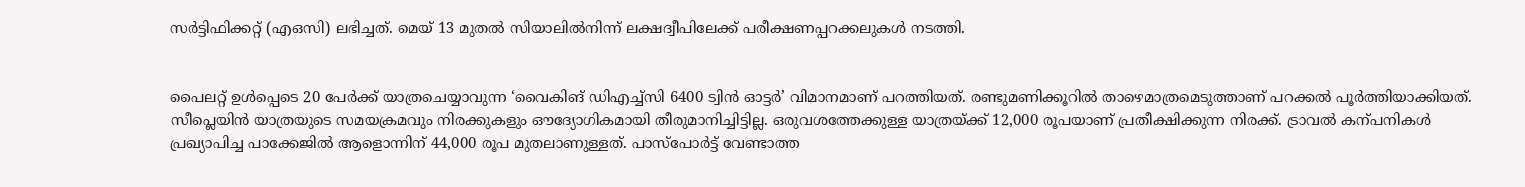സർട്ടിഫിക്കറ്റ് (എഒസി) ലഭിച്ചത്‌. മെയ്‌ 13 മുതൽ സിയാലിൽനിന്ന്‌ ലക്ഷദ്വീപിലേക്ക്‌ പരീക്ഷണപ്പറക്കലുകൾ നടത്തി.


പൈലറ്റ്‌ ഉൾപ്പെടെ 20 പേർക്ക്‌ യാത്രചെയ്യാവുന്ന ‘വൈകിങ് ഡിഎച്ച്‌സി 6400 ട്വിൻ ഓട്ടർ’ വിമാനമാണ്‌ പറത്തിയത്‌. രണ്ടുമണിക്കൂറിൽ താഴെമാത്രമെടുത്താണ്‌ പറക്കൽ പൂർത്തിയാക്കിയത്‌. സീപ്ലെയിൻ യാത്രയുടെ സമയക്രമവും നിരക്കുകളും ഒ‍ൗദ്യോഗികമായി തീരുമാനിച്ചിട്ടില്ല. ഒരുവശത്തേക്കുള്ള യാത്രയ്‌ക്ക്‌ 12,000 രൂപയാണ്‌ പ്രതീക്ഷിക്കുന്ന നിരക്ക്‌. ട്രാവൽ കന്പനികൾ പ്രഖ്യാപിച്ച പാക്കേജിൽ ആളൊന്നിന്‌ 44,000 രൂപ മുതലാണുള്ളത്‌. പാസ്‌പോർട്ട്‌ വേണ്ടാത്ത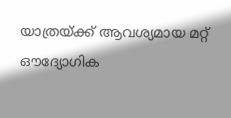യാത്രയ്ക്ക്‌ ആവശ്യമായ മറ്റ്‌ ഒ‍ൗദ്യോഗിക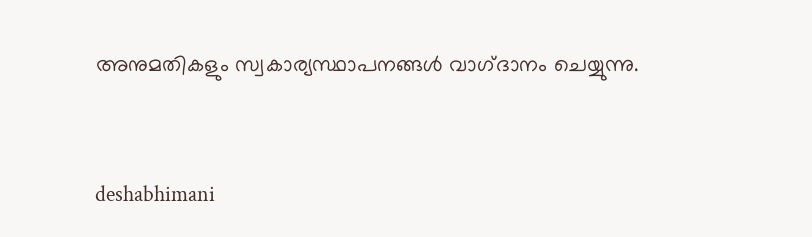അനുമതികളും സ്വകാര്യസ്ഥാപനങ്ങൾ വാഗ്‌ദാനം ചെയ്യുന്നു.



deshabhimani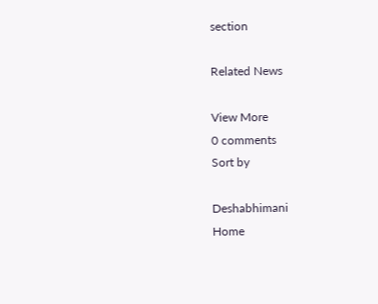section

Related News

View More
0 comments
Sort by

Deshabhimani
Home